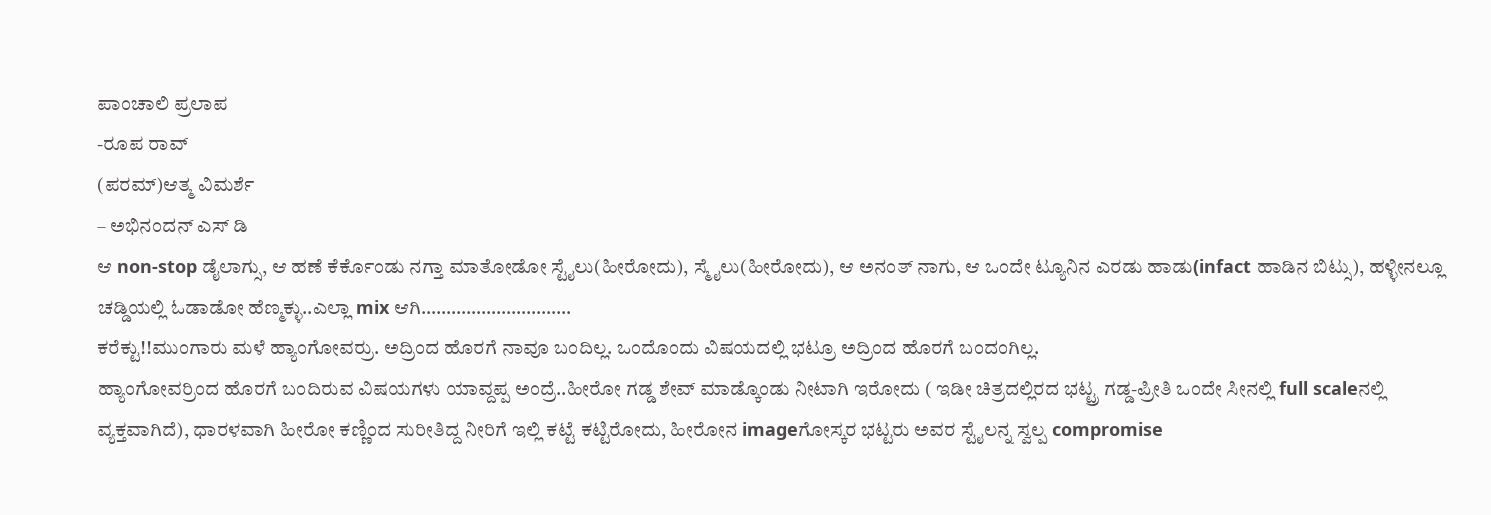ಪಾಂಚಾಲಿ ಪ್ರಲಾಪ
-ರೂಪ ರಾವ್
(ಪರಮ್)ಆತ್ಮ ವಿಮರ್ಶೆ
– ಅಭಿನಂದನ್ ಎಸ್ ಡಿ
ಆ non-stop ಡೈಲಾಗ್ಸು, ಆ ಹಣೆ ಕೆರ್ಕೊಂಡು ನಗ್ತಾ ಮಾತೋಡೋ ಸ್ಟೈಲು(ಹೀರೋದು), ಸ್ಮೈಲು(ಹೀರೋದು), ಆ ಅನಂತ್ ನಾಗು, ಆ ಒಂದೇ ಟ್ಯೂನಿನ ಎರಡು ಹಾಡು(infact ಹಾಡಿನ ಬಿಟ್ಸು), ಹಳ್ಳೀನಲ್ಲೂ ಚಡ್ಡಿಯಲ್ಲಿ ಓಡಾಡೋ ಹೆಣ್ಮಕ್ಳು..ಎಲ್ಲಾ mix ಆಗಿ…………………………
ಕರೆಕ್ಟು!!ಮುಂಗಾರು ಮಳೆ ಹ್ಯಾಂಗೋವರ್ರು. ಅದ್ರಿಂದ ಹೊರಗೆ ನಾವೂ ಬಂದಿಲ್ಲ. ಒಂದೊಂದು ವಿಷಯದಲ್ಲಿ ಭಟ್ರೂ ಅದ್ರಿಂದ ಹೊರಗೆ ಬಂದಂಗಿಲ್ಲ.
ಹ್ಯಾಂಗೋವರ್ರಿಂದ ಹೊರಗೆ ಬಂದಿರುವ ವಿಷಯಗಳು ಯಾವ್ದಪ್ಪ ಅಂದ್ರೆ..ಹೀರೋ ಗಡ್ಡ ಶೇವ್ ಮಾಡ್ಕೊಂಡು ನೀಟಾಗಿ ಇರೋದು ( ಇಡೀ ಚಿತ್ರದಲ್ಲಿರದ ಭಟ್ಟ್ರ ಗಡ್ಡ-ಪ್ರೀತಿ ಒಂದೇ ಸೀನಲ್ಲಿ full scaleನಲ್ಲಿ ವ್ಯಕ್ತವಾಗಿದೆ), ಧಾರಳವಾಗಿ ಹೀರೋ ಕಣ್ಣಿಂದ ಸುರೀತಿದ್ದ ನೀರಿಗೆ ಇಲ್ಲಿ ಕಟ್ಟೆ ಕಟ್ಟಿರೋದು, ಹೀರೋನ imageಗೋಸ್ಕರ ಭಟ್ಟರು ಅವರ ಸ್ಟೈಲನ್ನ ಸ್ವಲ್ಪ compromise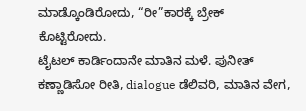ಮಾಡ್ಕೊಂಡಿರೋದು, “ರೀ”ಕಾರಕ್ಕೆ ಬ್ರೇಕ್ ಕೊಟ್ಟಿರೋದು.
ಟೈಟಲ್ ಕಾರ್ಡಿಂದಾನೇ ಮಾತಿನ ಮಳೆ. ಪುನೀತ್ ಕಣ್ಣಾಡಿಸೋ ರೀತಿ, dialogue ಡೆಲಿವರಿ, ಮಾತಿನ ವೇಗ,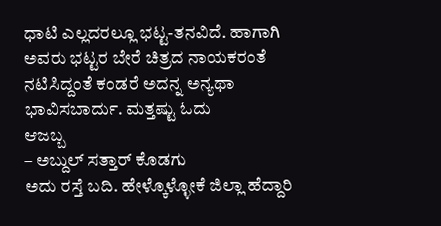ಧಾಟಿ ಎಲ್ಲದರಲ್ಲೂ ಭಟ್ಟ-ತನವಿದೆ. ಹಾಗಾಗಿ ಅವರು ಭಟ್ಟರ ಬೇರೆ ಚಿತ್ರದ ನಾಯಕರಂತೆ ನಟಿಸಿದ್ದಂತೆ ಕಂಡರೆ ಅದನ್ನ ಅನ್ಯಥಾ ಭಾವಿಸಬಾರ್ದು. ಮತ್ತಷ್ಟು ಓದು
ಆಜಬ್ಬ
– ಅಬ್ದುಲ್ ಸತ್ತಾರ್ ಕೊಡಗು
ಅದು ರಸ್ತೆ ಬದಿ. ಹೇಳ್ಕೊಳ್ಳೋಕೆ ಜಿಲ್ಲಾ ಹೆದ್ದಾರಿ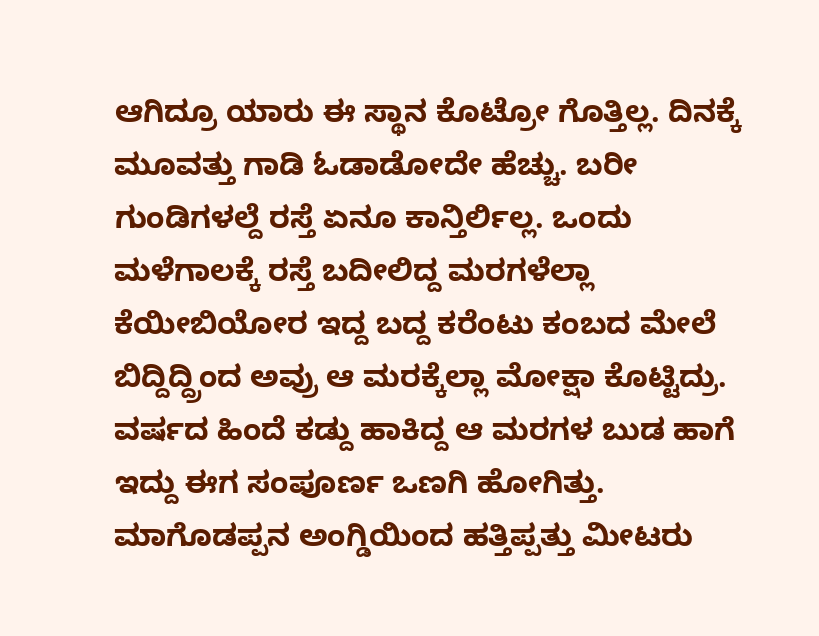ಆಗಿದ್ರೂ ಯಾರು ಈ ಸ್ಥಾನ ಕೊಟ್ರೋ ಗೊತ್ತಿಲ್ಲ. ದಿನಕ್ಕೆ ಮೂವತ್ತು ಗಾಡಿ ಓಡಾಡೋದೇ ಹೆಚ್ಚು. ಬರೀ ಗುಂಡಿಗಳಲ್ದೆ ರಸ್ತೆ ಏನೂ ಕಾನ್ತಿರ್ಲಿಲ್ಲ. ಒಂದು ಮಳೆಗಾಲಕ್ಕೆ ರಸ್ತೆ ಬದೀಲಿದ್ದ ಮರಗಳೆಲ್ಲಾ ಕೆಯೀಬಿಯೋರ ಇದ್ದ ಬದ್ದ ಕರೆಂಟು ಕಂಬದ ಮೇಲೆ ಬಿದ್ದಿದ್ದ್ರಿಂದ ಅವ್ರು ಆ ಮರಕ್ಕೆಲ್ಲಾ ಮೋಕ್ಷಾ ಕೊಟ್ಟಿದ್ರು. ವರ್ಷದ ಹಿಂದೆ ಕಡ್ದು ಹಾಕಿದ್ದ ಆ ಮರಗಳ ಬುಡ ಹಾಗೆ ಇದ್ದು ಈಗ ಸಂಪೂರ್ಣ ಒಣಗಿ ಹೋಗಿತ್ತು. ಮಾಗೊಡಪ್ಪನ ಅಂಗ್ಡಿಯಿಂದ ಹತ್ತಿಪ್ಪತ್ತು ಮೀಟರು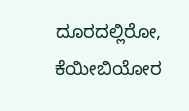ದೂರದಲ್ಲಿರೋ, ಕೆಯೀಬಿಯೋರ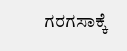ಗರಗಸಾಕ್ಕೆ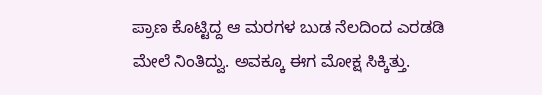ಪ್ರಾಣ ಕೊಟ್ಟಿದ್ದ ಆ ಮರಗಳ ಬುಡ ನೆಲದಿಂದ ಎರಡಡಿ ಮೇಲೆ ನಿಂತಿದ್ವು. ಅವಕ್ಕೂ ಈಗ ಮೋಕ್ಷ ಸಿಕ್ಕಿತ್ತು.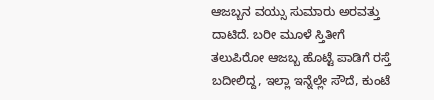ಆಜಬ್ಬನ ವಯ್ಸು ಸುಮಾರು ಅರವತ್ತು ದಾಟಿದೆ. ಬರೀ ಮೂಳೆ ಸ್ತಿತೀಗೆ ತಲುಪಿರೋ ಆಜಬ್ಬ ಹೊಟ್ಟೆ ಪಾಡಿಗೆ ರಸ್ತೆ ಬದೀಲಿದ್ದ, ಇಲ್ಲಾ ಇನ್ನೆಲ್ಲೇ ಸೌದೆ, ಕುಂಟೆ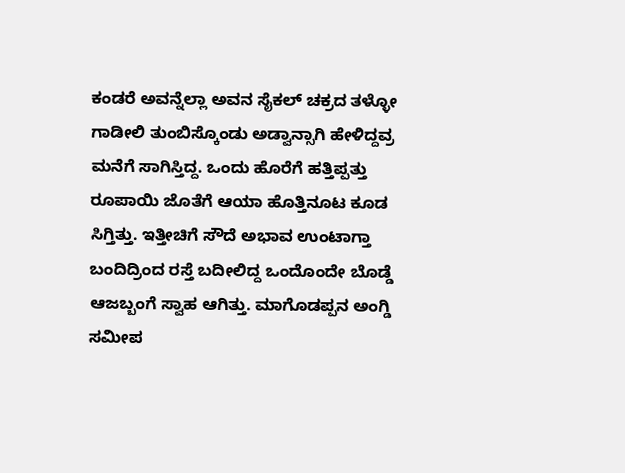ಕಂಡರೆ ಅವನ್ನೆಲ್ಲಾ ಅವನ ಸೈಕಲ್ ಚಕ್ರದ ತಳ್ಳೋ ಗಾಡೀಲಿ ತುಂಬಿಸ್ಕೊಂಡು ಅಡ್ವಾನ್ಸಾಗಿ ಹೇಳಿದ್ದವ್ರ ಮನೆಗೆ ಸಾಗಿಸ್ತಿದ್ದ. ಒಂದು ಹೊರೆಗೆ ಹತ್ತಿಪ್ಪತ್ತು ರೂಪಾಯಿ ಜೊತೆಗೆ ಆಯಾ ಹೊತ್ತಿನೂಟ ಕೂಡ ಸಿಗ್ತಿತ್ತು. ಇತ್ತೀಚಿಗೆ ಸೌದೆ ಅಭಾವ ಉಂಟಾಗ್ತಾ ಬಂದಿದ್ರಿಂದ ರಸ್ತೆ ಬದೀಲಿದ್ದ ಒಂದೊಂದೇ ಬೊಡ್ಡೆ ಆಜಬ್ಬಂಗೆ ಸ್ವಾಹ ಆಗಿತ್ತು. ಮಾಗೊಡಪ್ಪನ ಅಂಗ್ಡಿ ಸಮೀಪ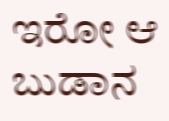ಇರೋ ಆ ಬುಡಾನ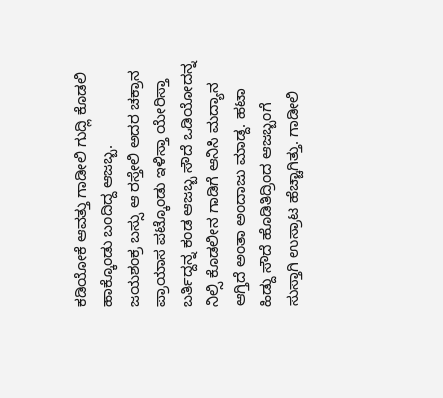ಕಡಿಯೋಕೆ ಆವತ್ತು ಗಾಡೀಲಿ ಗುದ್ಲಿ ಕೊಡಲಿ ಹಾಕ್ಕೊಂಡು ಬಂದಿದ್ದ ಆಜಬ್ಬ.
ಜಯಶಂಕ್ರ ಬಸ್ಸು ಆ ರಸ್ತೇಲಿ ಅದರ ಚಕ್ರಾನ ಪ್ರಾಯಾಸ ಪಟ್ಕೊಂಡು ಇಳಿಸ್ತಾ ಯೇರಿಸ್ತಾ ಬರ್ತಿದ್ದನ್ನ ಕಂಡ ಆಜಬ್ಬ ಸೌದೆ ಒಡಿಯೋದನ್ನ ನಿಲ್ಸಿ ಕೊಡಲೀನ ಗಾಡಿಗೆ ಆನಿಸಿ ಮದ್ಯಾನ ಆಗ್ತಿದೆ ಅಂತಾ ಅಂದಾಜು ಮಾಡ್ದ. ಹಟಾ ಹಿಡ್ದು ಸೌದೆ ಹೊಡಿತಿದ್ರಿಂದ ಆಜಬ್ಬಂಗೆ ಸುಸ್ತಾಗಿ ಉಸ್ರಾಟ ಹೆಚ್ಚಾಗಿತ್ತು. ಗಾಡೀಲಿ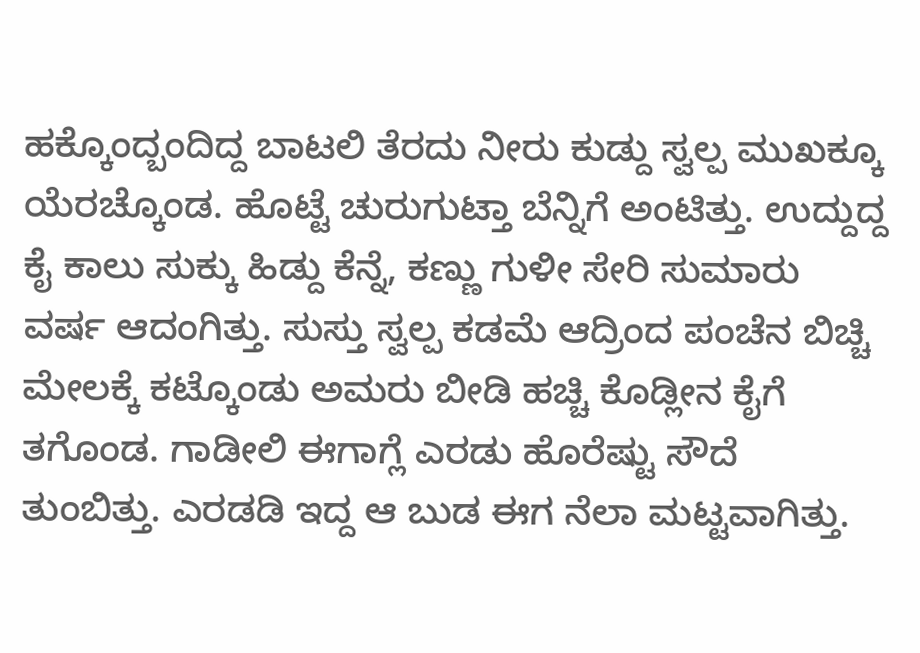ಹಕ್ಕೊಂದ್ಬಂದಿದ್ದ ಬಾಟಲಿ ತೆರದು ನೀರು ಕುಡ್ದು ಸ್ವಲ್ಪ ಮುಖಕ್ಕೂ ಯೆರಚ್ಕೊಂಡ. ಹೊಟ್ಟೆ ಚುರುಗುಟ್ತಾ ಬೆನ್ನಿಗೆ ಅಂಟಿತ್ತು. ಉದ್ದುದ್ದ ಕೈ ಕಾಲು ಸುಕ್ಕು ಹಿಡ್ದು ಕೆನ್ನೆ, ಕಣ್ಣು ಗುಳೀ ಸೇರಿ ಸುಮಾರು ವರ್ಷ ಆದಂಗಿತ್ತು. ಸುಸ್ತು ಸ್ವಲ್ಪ ಕಡಮೆ ಆದ್ರಿಂದ ಪಂಚೆನ ಬಿಚ್ಚಿ ಮೇಲಕ್ಕೆ ಕಟ್ಕೊಂಡು ಅಮರು ಬೀಡಿ ಹಚ್ಚಿ ಕೊಡ್ಲೀನ ಕೈಗೆ ತಗೊಂಡ. ಗಾಡೀಲಿ ಈಗಾಗ್ಲೆ ಎರಡು ಹೊರೆಷ್ಟು ಸೌದೆ ತುಂಬಿತ್ತು. ಎರಡಡಿ ಇದ್ದ ಆ ಬುಡ ಈಗ ನೆಲಾ ಮಟ್ಟವಾಗಿತ್ತು.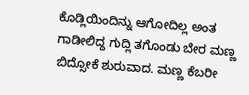ಕೊಡ್ಲಿಯಿಂದಿನ್ನು ಆಗೋದಿಲ್ಲ ಅಂತ ಗಾಡೀಲಿದ್ದ ಗುದ್ಲಿ ತಗೊಂಡು ಬೇರ ಮಣ್ಣ ಬಿದ್ಸೋಕೆ ಶುರುವಾದ. ಮಣ್ಣ ಕೆಬರೀ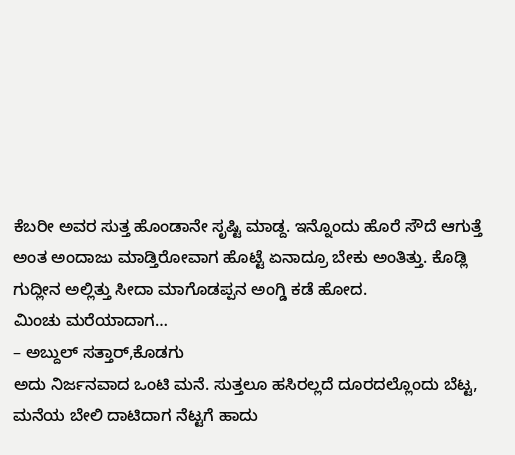ಕೆಬರೀ ಅವರ ಸುತ್ತ ಹೊಂಡಾನೇ ಸೃಷ್ಟಿ ಮಾಡ್ದ. ಇನ್ನೊಂದು ಹೊರೆ ಸೌದೆ ಆಗುತ್ತೆ ಅಂತ ಅಂದಾಜು ಮಾಡ್ತಿರೋವಾಗ ಹೊಟ್ಟೆ ಏನಾದ್ರೂ ಬೇಕು ಅಂತಿತ್ತು. ಕೊಡ್ಲಿ ಗುದ್ಲೀನ ಅಲ್ಲಿತ್ತು ಸೀದಾ ಮಾಗೊಡಪ್ಪನ ಅಂಗ್ಡಿ ಕಡೆ ಹೋದ.
ಮಿಂಚು ಮರೆಯಾದಾಗ…
– ಅಬ್ದುಲ್ ಸತ್ತಾರ್,ಕೊಡಗು
ಅದು ನಿರ್ಜನವಾದ ಒಂಟಿ ಮನೆ. ಸುತ್ತಲೂ ಹಸಿರಲ್ಲದೆ ದೂರದಲ್ಲೊಂದು ಬೆಟ್ಟ, ಮನೆಯ ಬೇಲಿ ದಾಟಿದಾಗ ನೆಟ್ಟಗೆ ಹಾದು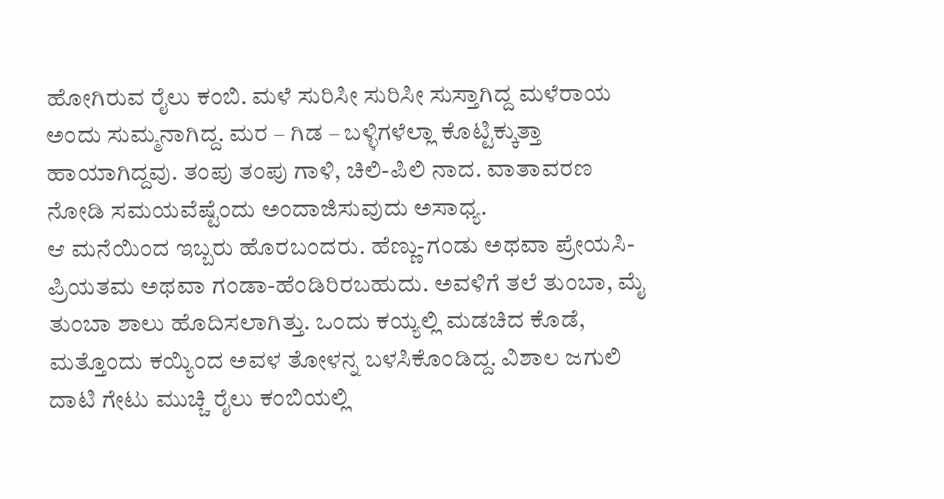ಹೋಗಿರುವ ರೈಲು ಕಂಬಿ. ಮಳೆ ಸುರಿಸೀ ಸುರಿಸೀ ಸುಸ್ತಾಗಿದ್ದ ಮಳೆರಾಯ ಅಂದು ಸುಮ್ಮನಾಗಿದ್ದ. ಮರ – ಗಿಡ – ಬಳ್ಳಿಗಳೆಲ್ಲಾ ಕೊಟ್ಟಿಕ್ಕುತ್ತಾ ಹಾಯಾಗಿದ್ದವು. ತಂಪು ತಂಪು ಗಾಳಿ, ಚಿಲಿ-ಪಿಲಿ ನಾದ. ವಾತಾವರಣ ನೋಡಿ ಸಮಯವೆಷ್ಟೆಂದು ಅಂದಾಜಿಸುವುದು ಅಸಾಧ್ಯ.
ಆ ಮನೆಯಿಂದ ಇಬ್ಬರು ಹೊರಬಂದರು. ಹೆಣ್ಣು-ಗಂಡು ಅಥವಾ ಪ್ರೇಯಸಿ-ಪ್ರಿಯತಮ ಅಥವಾ ಗಂಡಾ-ಹೆಂಡಿರಿರಬಹುದು. ಅವಳಿಗೆ ತಲೆ ತುಂಬಾ, ಮೈ ತುಂಬಾ ಶಾಲು ಹೊದಿಸಲಾಗಿತ್ತು. ಒಂದು ಕಯ್ಯಲ್ಲಿ ಮಡಚಿದ ಕೊಡೆ, ಮತ್ತೊಂದು ಕಯ್ಯಿಂದ ಅವಳ ತೋಳನ್ನ ಬಳಸಿಕೊಂಡಿದ್ದ. ವಿಶಾಲ ಜಗುಲಿ ದಾಟಿ ಗೇಟು ಮುಚ್ಚಿ ರೈಲು ಕಂಬಿಯಲ್ಲಿ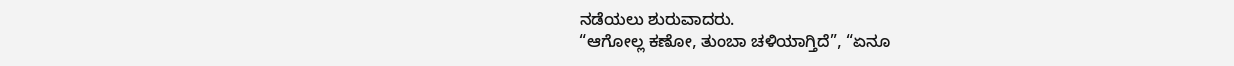ನಡೆಯಲು ಶುರುವಾದರು.
“ಆಗೋಲ್ಲ ಕಣೋ, ತುಂಬಾ ಚಳಿಯಾಗ್ತಿದೆ”, “ಏನೂ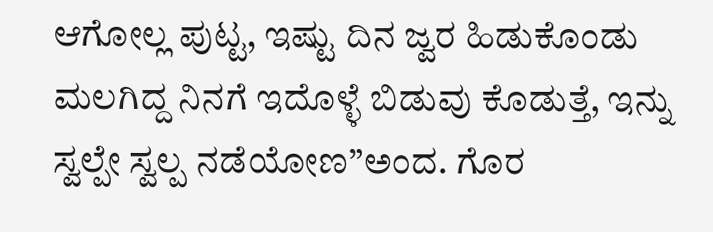ಆಗೋಲ್ಲ ಪುಟ್ಟ, ಇಷ್ಟು ದಿನ ಜ್ವರ ಹಿಡುಕೊಂಡು ಮಲಗಿದ್ದ ನಿನಗೆ ಇದೊಳ್ಳೆ ಬಿಡುವು ಕೊಡುತ್ತೆ, ಇನ್ನು ಸ್ವಲ್ಪೇ ಸ್ವಲ್ಪ ನಡೆಯೋಣ”ಅಂದ. ಗೊರ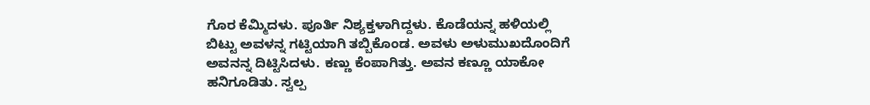ಗೊರ ಕೆಮ್ಮಿದಳು. ಪೂರ್ತಿ ನಿಶ್ಯಕ್ತಳಾಗಿದ್ದಳು. ಕೊಡೆಯನ್ನ ಹಳಿಯಲ್ಲಿ ಬಿಟ್ಟು ಅವಳನ್ನ ಗಟ್ಟಿಯಾಗಿ ತಬ್ಬಿಕೊಂಡ. ಅವಳು ಅಳುಮುಖದೊಂದಿಗೆ ಅವನನ್ನ ದಿಟ್ಟಿಸಿದಳು. ಕಣ್ಣು ಕೆಂಪಾಗಿತ್ತು. ಅವನ ಕಣ್ಣೂ ಯಾಕೋ ಹನಿಗೂಡಿತು. ಸ್ವಲ್ಪ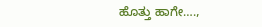ಹೊತ್ತು ಹಾಗೇ….,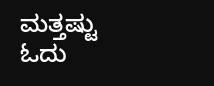ಮತ್ತಷ್ಟು ಓದು